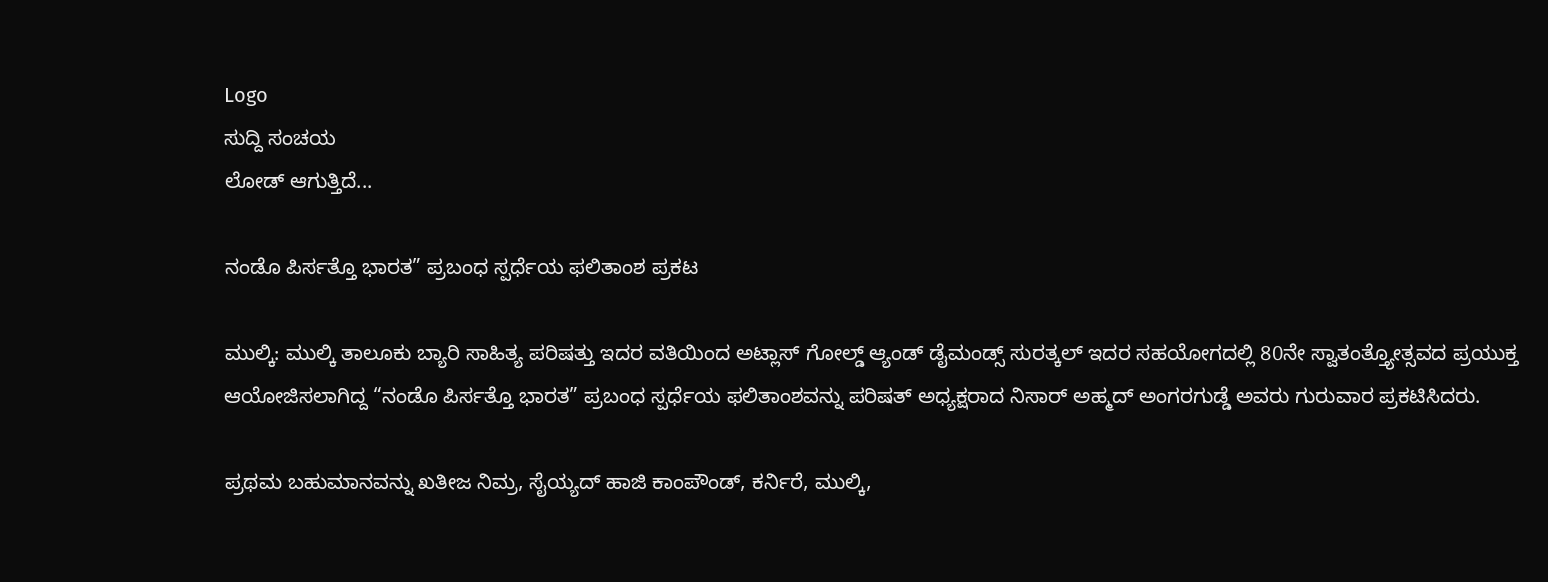Logo
ಸುದ್ದಿ ಸಂಚಯ
ಲೋಡ್ ಆಗುತ್ತಿದೆ...

ನಂಡೊ ಪಿರ್ಸತ್ತೊ ಭಾರತ” ಪ್ರಬಂಧ ಸ್ಪರ್ಧೆಯ ಫಲಿತಾಂಶ ಪ್ರಕಟ

ಮುಲ್ಕಿ: ಮುಲ್ಕಿ ತಾಲೂಕು ಬ್ಯಾರಿ ಸಾಹಿತ್ಯ ಪರಿಷತ್ತು ಇದರ ವತಿಯಿಂದ ಅಟ್ಲಾಸ್ ಗೋಲ್ಡ್ ಆ್ಯಂಡ್ ಡೈಮಂಡ್ಸ್ ಸುರತ್ಕಲ್ ಇದರ ಸಹಯೋಗದಲ್ಲಿ 80ನೇ ಸ್ವಾತಂತ್ತ್ಯೋತ್ಸವದ ಪ್ರಯುಕ್ತ ಆಯೋಜಿಸಲಾಗಿದ್ದ “ನಂಡೊ ಪಿರ್ಸತ್ತೊ ಭಾರತ” ಪ್ರಬಂಧ ಸ್ಪರ್ಧೆಯ ಫಲಿತಾಂಶವನ್ನು ಪರಿಷತ್ ಅಧ್ಯಕ್ಷರಾದ ನಿಸಾರ್ ಅಹ್ಮದ್ ಅಂಗರಗುಡ್ಡೆ ಅವರು ಗುರುವಾರ ಪ್ರಕಟಿಸಿದರು.

ಪ್ರಥಮ ಬಹುಮಾನವನ್ನು ಖತೀಜ ನಿಮ್ರ, ಸೈಯ್ಯದ್ ಹಾಜಿ ಕಾಂಪೌಂಡ್, ಕರ್ನಿರೆ, ಮುಲ್ಕಿ,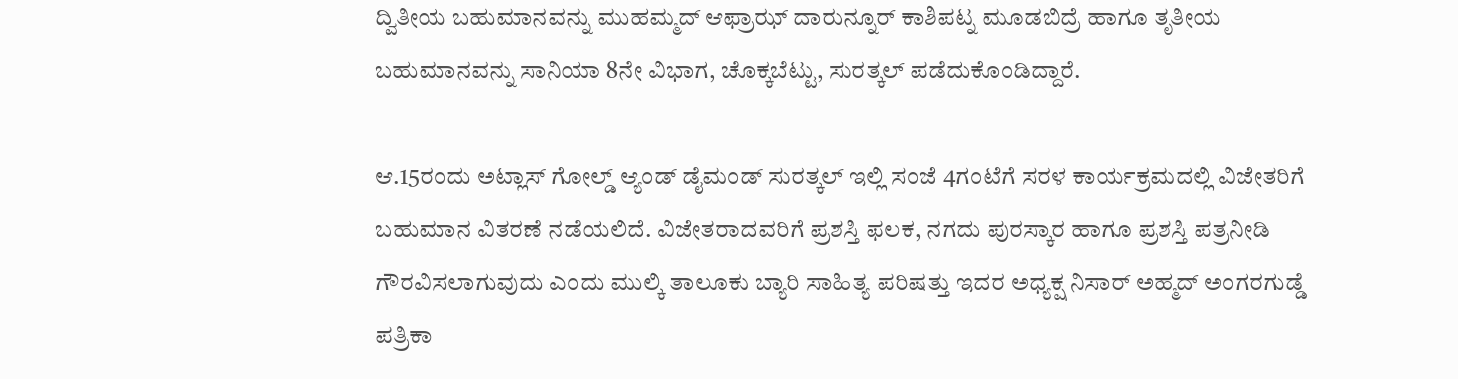ದ್ವಿತೀಯ ಬಹುಮಾನವನ್ನು ಮುಹಮ್ಮದ್ ಆಫ್ರಾಝ್ ದಾರುನ್ನೂರ್ ಕಾಶಿಪಟ್ನ ಮೂಡಬಿದ್ರೆ ಹಾಗೂ ತೃತೀಯ ಬಹುಮಾನವನ್ನು ಸಾನಿಯಾ 8ನೇ ವಿಭಾಗ, ಚೊಕ್ಕಬೆಟ್ಟು, ಸುರತ್ಕಲ್ ಪಡೆದುಕೊಂಡಿದ್ದಾರೆ.

ಆ.15ರಂದು ಅಟ್ಲಾಸ್ ಗೋಲ್ಡ್ ಆ್ಯಂಡ್ ಡೈಮಂಡ್ ಸುರತ್ಕಲ್ ಇಲ್ಲಿ ಸಂಜೆ 4ಗಂಟೆಗೆ ಸರಳ ಕಾರ್ಯಕ್ರಮದಲ್ಲಿ ವಿಜೇತರಿಗೆ ಬಹುಮಾನ ವಿತರಣೆ ನಡೆಯಲಿದೆ. ವಿಜೇತರಾದವರಿಗೆ ಪ್ರಶಸ್ತಿ ಫಲಕ, ನಗದು ಪುರಸ್ಕಾರ ಹಾಗೂ ಪ್ರಶಸ್ತಿ ಪತ್ರನೀಡಿ ಗೌರವಿಸಲಾಗುವುದು ಎಂದು ಮುಲ್ಕಿ ತಾಲೂಕು ಬ್ಯಾರಿ ಸಾಹಿತ್ಯ ಪರಿಷತ್ತು ಇದರ ಅಧ್ಯಕ್ಷ ನಿಸಾರ್ ಅಹ್ಮದ್ ಅಂಗರಗುಡ್ಡೆ ಪತ್ರಿಕಾ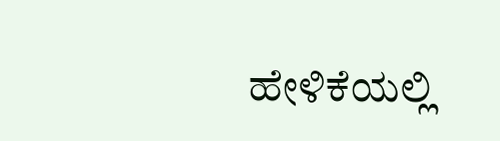ಹೇಳಿಕೆಯಲ್ಲಿ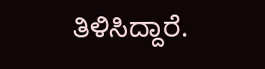ತಿಳಿಸಿದ್ದಾರೆ.